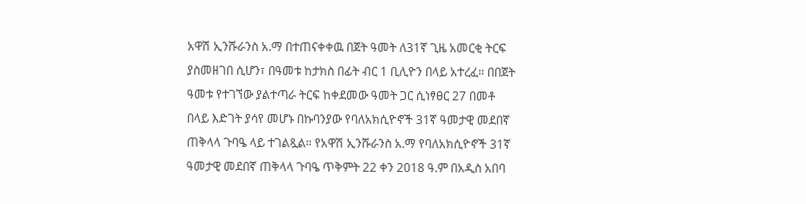አዋሽ ኢንሹራንስ አ.ማ በተጠናቀቀዉ በጀት ዓመት ለ31ኛ ጊዜ አመርቂ ትርፍ ያስመዘገበ ሲሆን፣ በዓመቱ ከታክስ በፊት ብር 1 ቢሊዮን በላይ አተረፈ። በበጀት ዓመቱ የተገኘው ያልተጣራ ትርፍ ከቀደመው ዓመት ጋር ሲነፃፀር 27 በመቶ በላይ እድገት ያሳየ መሆኑ በኩባንያው የባለአክሲዮኖች 31ኛ ዓመታዊ መደበኛ ጠቅላላ ጉባዔ ላይ ተገልጿል። የአዋሽ ኢንሹራንስ አ.ማ የባለአክሲዮኖች 31ኛ ዓመታዊ መደበኛ ጠቅላላ ጉባዔ ጥቅምት 22 ቀን 2018 ዓ.ም በአዲስ አበባ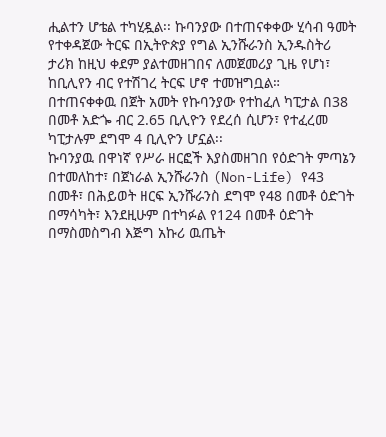ሒልተን ሆቴል ተካሂዷል፡፡ ኩባንያው በተጠናቀቀው ሂሳብ ዓመት የተቀዳጀው ትርፍ በኢትዮጵያ የግል ኢንሹራንስ ኢንዱስትሪ ታሪክ ከዚህ ቀደም ያልተመዘገበና ለመጀመሪያ ጊዜ የሆነ፣ ከቢሊየን ብር የተሽገረ ትርፍ ሆኖ ተመዝግቧል።
በተጠናቀቀዉ በጀት አመት የኩባንያው የተከፈለ ካፒታል በ38 በመቶ አድጐ ብር 2.65 ቢሊዮን የደረሰ ሲሆን፣ የተፈረመ ካፒታሉም ደግሞ 4 ቢሊዮን ሆኗል፡፡
ኩባንያዉ በዋነኛ የሥራ ዘርፎች እያስመዘገበ የዕድገት ምጣኔን በተመለከተ፣ በጀነራል ኢንሹራንስ (Non-Life) የ43 በመቶ፣ በሕይወት ዘርፍ ኢንሹራንስ ደግሞ የ48 በመቶ ዕድገት በማሳካት፣ እንደዚሁም በተካፉል የ124 በመቶ ዕድገት በማስመስግብ እጅግ አኩሪ ዉጤት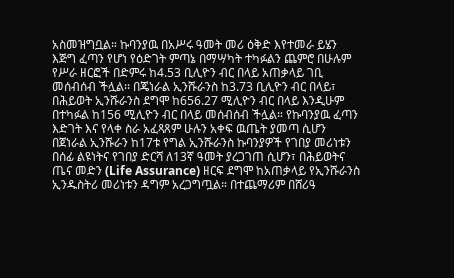አስመዝግቧል። ኩባንያዉ በአሥሩ ዓመት መሪ ዕቅድ እየተመራ ይሄን እጅግ ፈጣን የሆነ የዕድገት ምጣኔ በማሣካት ተካፉልን ጨምሮ በሁሉም የሥራ ዘርፎች በድምሩ ከ4.53 ቢሊዮን ብር በላይ አጠቃላይ ገቢ መሰብሰብ ችሏል፡፡ በጄነራል ኢንሹራንስ ከ3.73 ቢሊዮን ብር በላይ፣ በሕይወት ኢንሹራንስ ደግሞ ከ656.27 ሚሊዮን ብር በላይ እንዲሁም በተካፉል ከ156 ሚሊዮን ብር በላይ መሰብሰብ ችሏል። የኩባንያዉ ፈጣን እድገት እና የላቀ ስራ አፈጻጸም ሁሉን አቀፍ ዉጤት ያመጣ ሲሆን በጀነራል ኢንሹራን ከ17ቱ የግል ኢንሹራንስ ኩባንያዎች የገበያ መሪነቱን በሰፊ ልዩነትና የገበያ ድርሻ ለ13ኛ ዓመት ያረጋገጠ ሲሆን፣ በሕይወትና ጤና መድን (Life Assurance) ዘርፍ ደግሞ ከአጠቃላይ የኢንሹራንስ ኢንዱስትሪ መሪነቱን ዳግም አረጋግጧል። በተጨማሪም በሸሪዓ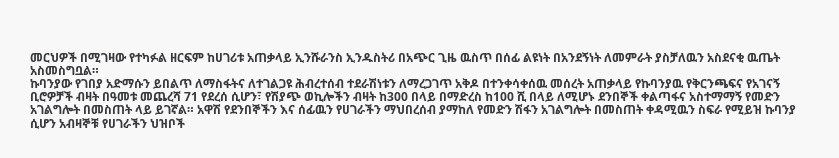መርህዎች በሚገዛው የተካፉል ዘርፍም ከሀገሪቱ አጠቃላይ ኢንሹራንስ ኢንዱስትሪ በአጭር ጊዜ ዉስጥ በሰፊ ልዩነት በአንደኝነት ለመምራት ያስቻለዉን አስደናቂ ዉጤት አስመስግቧል።
ኩባንያው የገበያ አድማሱን ይበልጥ ለማስፋትና ለተገልጋዩ ሕብረተሰብ ተደራሽነቱን ለማረጋገጥ አቅዶ በተንቀሳቀሰዉ መሰረት አጠቃላይ የኩባንያዉ የቅርንጫፍና የአገናኝ ቢሮዎቻች ብዛት በዓመቱ መጨረሻ 71 የደረሰ ሲሆን፣ የሽያጭ ወኪሎችን ብዛት ከ300 በላይ በማድረስ ከ100 ሺ በላይ ለሚሆኑ ደንበኞች ቀልጣፋና አስተማማኝ የመድን አገልግሎት በመስጠት ላይ ይገኛል። አዋሽ የደንበኞችን እና ሰፊዉን የሀገራችን ማህበረሰብ ያማከለ የመድን ሽፋን አገልግሎት በመስጠት ቀዳሚዉን ስፍራ የሚይዝ ኩባንያ ሲሆን አብዛኞቹ የሀገራችን ህዝቦች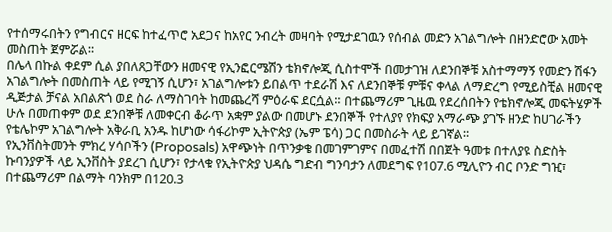የተሰማሩበትን የግብርና ዘርፍ ከተፈጥሮ አደጋና ከአየር ንብረት መዛባት የሚታደገዉን የሰብል መድን አገልግሎት በዘንድሮው አመት መስጠት ጀምሯል።
በሌላ በኩል ቀደም ሲል ያበለጸጋቸውን ዘመናዊ የኢንፎርሜሽን ቴክኖሎጂ ሲስተሞች በመታገዝ ለደንበኞቹ አስተማማኝ የመድን ሽፋን አገልግሎት በመስጠት ላይ የሚገኝ ሲሆን፣ አገልግሎቱን ይበልጥ ተደራሽ እና ለደንበኞቹ ምቹና ቀላል ለማድረግ የሚይስቺል ዘመናዊ ዲጅታል ቻናል አበልጽጎ ወደ ስራ ለማስገባት ከመጨረሻ ምዕራፍ ደርሷል። በተጨማሪም ጊዜዉ የደረሰበትን የቴክኖሎጂ መፍትሄዎች ሁሉ በመጠቀም ወደ ደንበኞቹ ለመቀርብ ቆራጥ አቋም ያልው በመሆኑ ደንበኞች የተለያየ የክፍያ አማራጭ ያገኙ ዘንድ ከሀገራችን የቴሌኮም አገልግሎት አቅራቢ አንዱ ከሆነው ሳፋሪኮም ኢትዮጵያ (ኤም ፔሳ) ጋር በመስራት ላይ ይገኛል።
የኢንቨስትመንት ምክረ ሃሳቦችን (Proposals) አዋጭነት በጥንቃቄ በመገምገምና በመፈተሽ በበጀት ዓመቱ በተለያዩ ስድስት ኩባንያዎች ላይ ኢንቨስት ያደረገ ሲሆን፣ የታላቁ የኢትዮጵያ ህዳሴ ግድብ ግንባታን ለመደግፍ የ107.6 ሚሊዮን ብር ቦንድ ግዢ፣ በተጨማሪም በልማት ባንክም በ120.3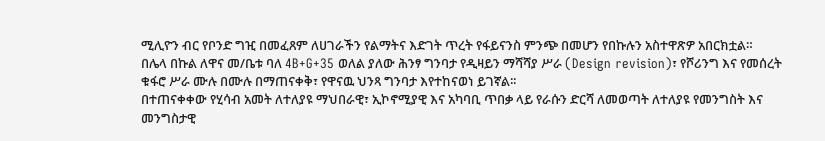ሚሊዮን ብር የቦንድ ግዢ በመፈጸም ለሀገራችን የልማትና እድገት ጥረት የፋይናንስ ምንጭ በመሆን የበኩሉን አስተዋጽዎ አበርክቷል።
በሌላ በኩል ለዋና መ/ቤቱ ባለ 4B+G+35 ወለል ያለው ሕንፃ ግንባታ የዲዛይን ማሻሻያ ሥራ (Design revision)፣ የሾሪንግ እና የመሰረት ቁፋሮ ሥራ ሙሉ በሙሉ በማጠናቀቅ፣ የዋናዉ ህንጻ ግንባታ እየተከናወነ ይገኛል፡፡
በተጠናቀቀው የሂሳብ አመት ለተለያዩ ማህበራዊ፣ ኢኮኖሚያዊ እና አካባቢ ጥበቃ ላይ የራሱን ድርሻ ለመወጣት ለተለያዩ የመንግስት እና መንግስታዊ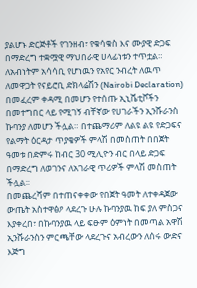ያልሆኑ ድርጅቶች የገንዘብ፣ የቁሳቁስ እና ሙያዊ ድጋፍ በማድረግ ተቋሟዊ ማህበራዊ ሀላፊነቱን ተጥቷል። ለአብነትም አሳሳቢ የሆነዉን የአየር ንብረት ለዉጥ ለመዋጋት የናይሮቢ ድክላሬሽን (Nairobi Declaration) በመፈረም ቀዳሚ በመሆን የተሰጡ ኢኒሼቲቮችን በመተግበር ላይ የሚገኝ ብቸኛው የሀገራችን ኢንሹራንስ ኩባንያ ለመሆን ችሏል። በተጨማሪም ለልዩ ልዩ የድጋፍና የልማት ዕርዳታ ጥያቄዎች ምላሽ በመስጠት በበጀት ዓመቱ በድምሩ ከብር 30 ሚሊዮን ብር በላይ ድጋፍ በማድረግ ለወገንና ለአገራዊ ጥሪዎች ምላሽ መስጠት ችሏል፡፡
በመጨረሻም በተጠናቀቀው የበጀት ዓመት ለተቀዳጀው ውጤት አስተዋፅዖ ላደረጉ ሁሉ ኩባንያዉ ከፍ ያለ ምስጋና እያቀረበ፣ በኩባንያዉ ላይ ፍፁም ዕምነት በመጣል አዋሽ ኢንሹራንስን ምርጫቸው ላደረጉና አብረውን ለሰሩ ውድና እጅግ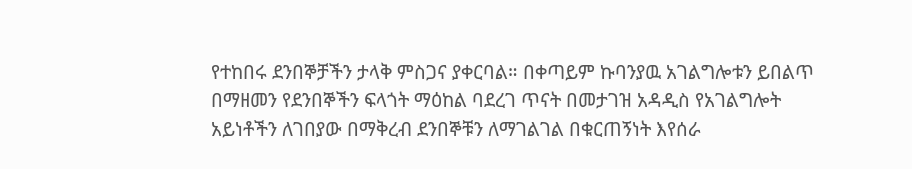የተከበሩ ደንበኞቻችን ታላቅ ምስጋና ያቀርባል። በቀጣይም ኩባንያዉ አገልግሎቱን ይበልጥ በማዘመን የደንበኞችን ፍላጎት ማዕከል ባደረገ ጥናት በመታገዝ አዳዲስ የአገልግሎት አይነቶችን ለገበያው በማቅረብ ደንበኞቹን ለማገልገል በቁርጠኝነት እየሰራ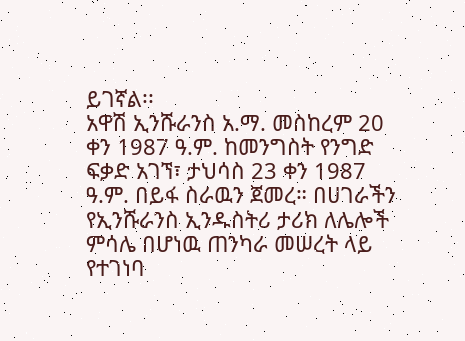ይገኛል፡፡
አዋሽ ኢንሹራንስ አ.ማ. መስከረም 20 ቀን 1987 ዓ.ም. ከመንግስት የንግድ ፍቃድ አገኘ፣ ታህሳስ 23 ቀን 1987 ዓ.ም. በይፋ ስራዉን ጀመረ። በሀገራችን የኢንሹራንስ ኢንዱስትሪ ታሪክ ለሌሎች ምሳሌ በሆነዉ ጠንካራ መሠረት ላይ የተገነባ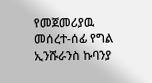የመጀመሪያዉ መሰረተ-ሰፊ የግል ኢንሹራንስ ኩባንያ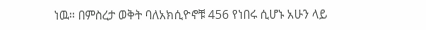ነዉ። በምስረታ ወቅት ባለአክሲዮኖቹ 456 የነበሩ ሲሆኑ አሁን ላይ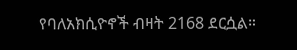የባለአክሲዮኖች ብዛት 2168 ደርሷል።